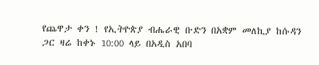የጨዋታ ቀን ! የኢትዮጵያ ብሔራዊ ቡድን በአቋም መለኪያ ከሱዳን ጋር ዛሬ ከቀኑ 10:00 ላይ በአዲስ አበባ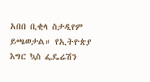አበበ ቢቂላ ስታዲየም ይጫወታል። የኢትዮጵያ እግር ኳስ ፌዴሬሽን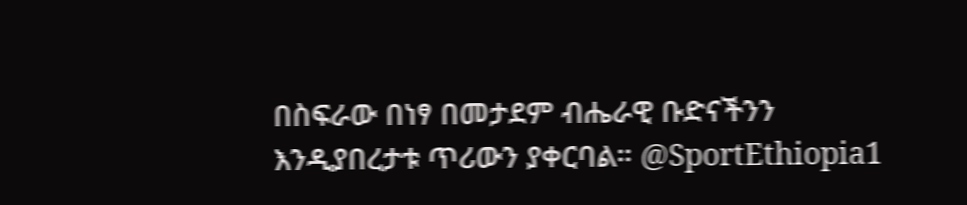በስፍራው በነፃ በመታደም ብሔራዊ ቡድናችንን እንዲያበረታቱ ጥሪውን ያቀርባል። @SportEthiopia1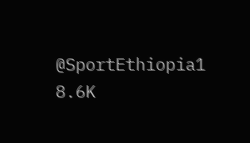@SportEthiopia1 8.6K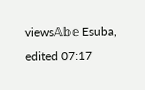views𝔸𝕓𝕖 Esuba, edited 07:17